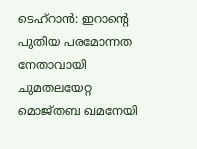ടെഹ്റാൻ: ഇറാന്റെ പുതിയ പരമോന്നത നേതാവായി ചുമതലയേറ്റ മൊജ്തബ ഖമനേയി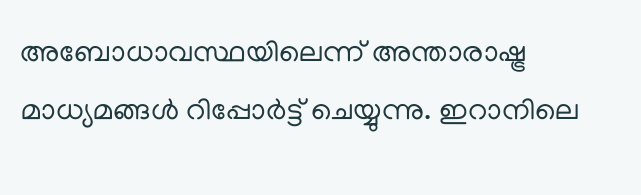അബോധാവസ്ഥയിലെന്ന് അന്താരാഷ്ട്ര മാധ്യമങ്ങൾ റിപ്പോർട്ട് ചെയ്യുന്നു. ഇറാനിലെ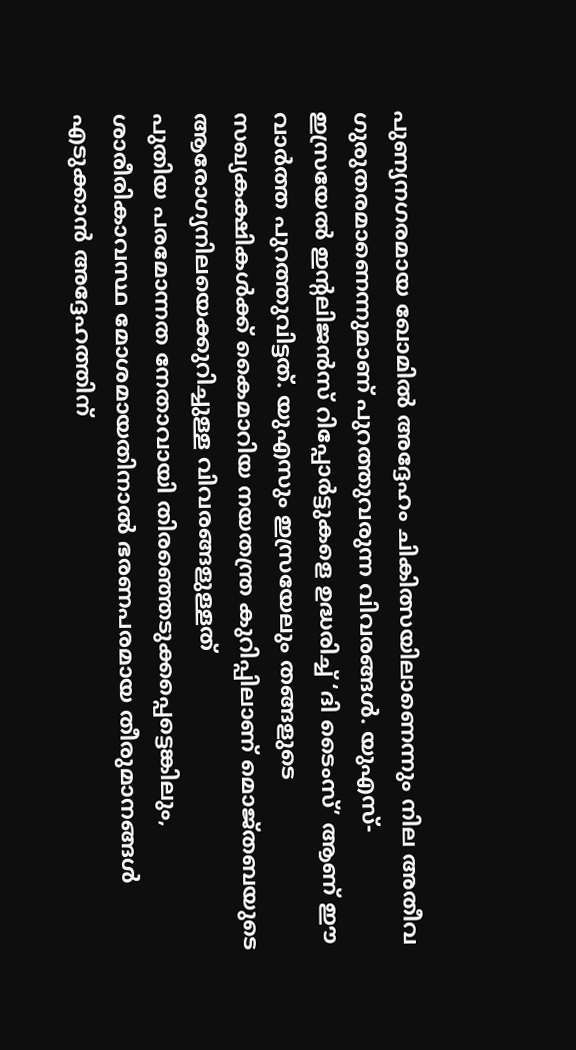പുണ്യനഗരമായ ഖോമിൽ അദ്ദേഹം ചികിത്സയിലാണെന്നും നില അതീവ ഗുരുതരമാണെന്നുമാണ് പുറത്തുവരുന്ന വിവരങ്ങൾ. യുഎസ്-ഇസ്രയേൽ ഇന്റലിജൻസ് റിപ്പോർട്ടുകളെ ഉദ്ധരിച്ച് ‘ദി ടൈംസ്’ ആണ് ഈ വാർത്ത പുറത്തുവിട്ടത്. യുഎസും ഇസ്രയേലും തങ്ങളുടെ സഖ്യകക്ഷികൾക്ക് കൈമാറിയ നയതന്ത്ര കുറിപ്പിലാണ് മൊജ്തബയുടെ ആരോഗ്യനിലയെക്കുറിച്ചുള്ള വിവരങ്ങളുള്ളത്
പുതിയ പരമോന്നത നേതാവായി തിരഞ്ഞെടുക്കപ്പെട്ടെങ്കിലും, ശാരീരികാവസ്ഥ മോശമായതിനാൽ ഭരണപരമായ തീരുമാനങ്ങൾ എടുക്കാൻ അദ്ദേഹത്തിന്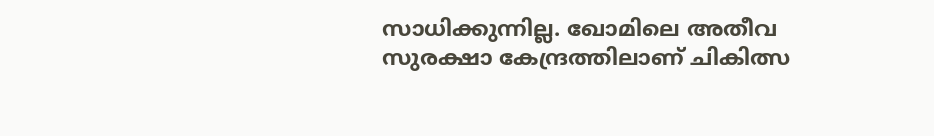സാധിക്കുന്നില്ല. ഖോമിലെ അതീവ സുരക്ഷാ കേന്ദ്രത്തിലാണ് ചികിത്സ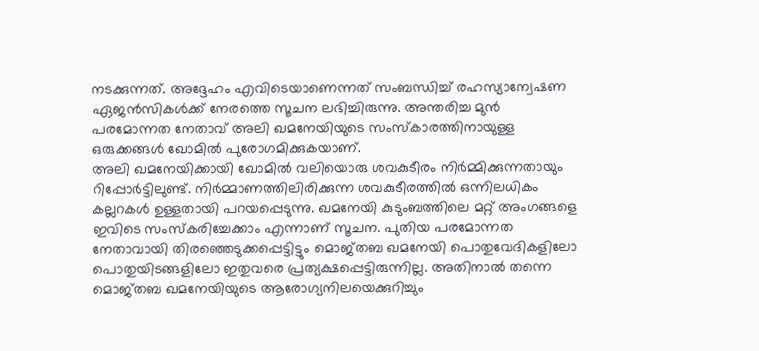നടക്കുന്നത്. അദ്ദേഹം എവിടെയാണെന്നത് സംബന്ധിച്ച് രഹസ്യാന്വേഷണ ഏജൻസികൾക്ക് നേരത്തെ സൂചന ലഭിച്ചിരുന്നു. അന്തരിച്ച മുൻ പരമോന്നത നേതാവ് അലി ഖമനേയിയുടെ സംസ്കാരത്തിനായുള്ള ഒരുക്കങ്ങൾ ഖോമിൽ പുരോഗമിക്കുകയാണ്.
അലി ഖമനേയിക്കായി ഖോമിൽ വലിയൊരു ശവകുടീരം നിർമ്മിക്കുന്നതായും റിപ്പോർട്ടിലുണ്ട്. നിർമ്മാണത്തിലിരിക്കുന്ന ശവകുടീരത്തിൽ ഒന്നിലധികം കല്ലറകൾ ഉള്ളതായി പറയപ്പെടുന്നു. ഖമനേയി കുടുംബത്തിലെ മറ്റ് അംഗങ്ങളെ ഇവിടെ സംസ്കരിച്ചേക്കാം എന്നാണ് സൂചന. പുതിയ പരമോന്നത നേതാവായി തിരഞ്ഞെടുക്കപ്പെട്ടിട്ടും മൊജ്തബ ഖമനേയി പൊതുവേദികളിലോ പൊതുയിടങ്ങളിലോ ഇതുവരെ പ്രത്യക്ഷപ്പെട്ടിരുന്നില്ല. അതിനാൽ തന്നെ മൊജ്തബ ഖമനേയിയുടെ ആരോഗ്യനിലയെക്കുറിച്ചും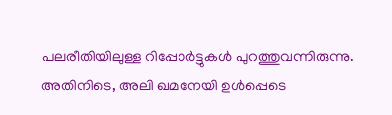പലരീതിയിലുള്ള റിപ്പോർട്ടുകൾ പുറത്തുവന്നിരുന്നു. അതിനിടെ, അലി ഖമനേയി ഉൾപ്പെടെ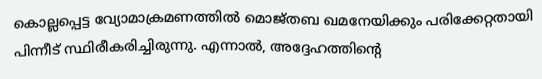കൊല്ലപ്പെട്ട വ്യോമാക്രമണത്തിൽ മൊജ്തബ ഖമനേയിക്കും പരിക്കേറ്റതായി പിന്നീട് സ്ഥിരീകരിച്ചിരുന്നു. എന്നാൽ, അദ്ദേഹത്തിന്റെ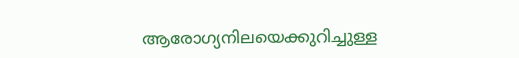ആരോഗ്യനിലയെക്കുറിച്ചുള്ള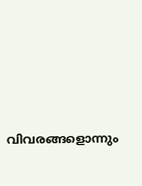വിവരങ്ങളൊന്നും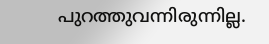പുറത്തുവന്നിരുന്നില്ല.